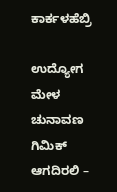ಕಾರ್ಕಳಹೆಬ್ರಿ

ಉದ್ಯೋಗ ಮೇಳ ಚುನಾವಣ ಗಿಮಿಕ್ ಆಗದಿರಲಿ –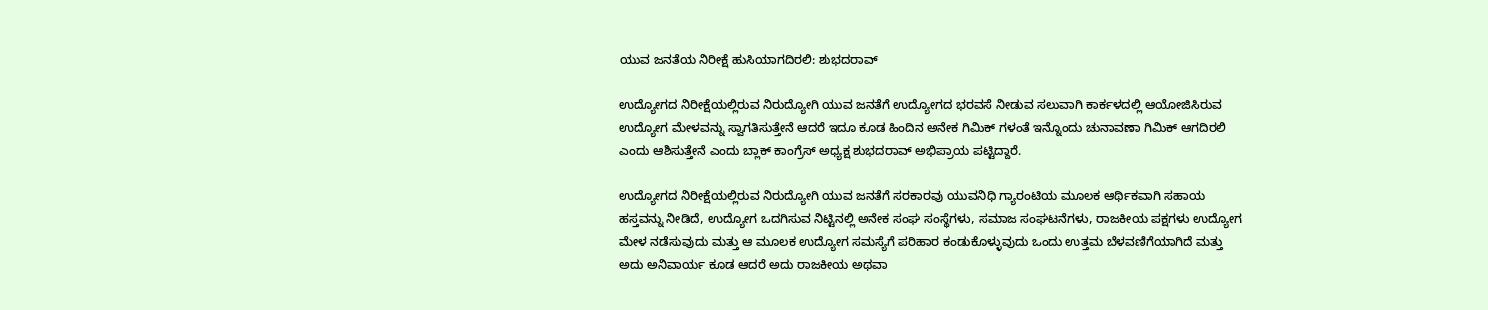ಯುವ ಜನತೆಯ ನಿರೀಕ್ಷೆ ಹುಸಿಯಾಗದಿರಲಿ: ಶುಭದರಾವ್

ಉದ್ಯೋಗದ ನಿರೀಕ್ಷೆಯಲ್ಲಿರುವ ನಿರುದ್ಯೋಗಿ ಯುವ ಜನತೆಗೆ ಉದ್ಯೋಗದ ಭರವಸೆ ನೀಡುವ ಸಲುವಾಗಿ ಕಾರ್ಕಳದಲ್ಲಿ ಆಯೋಜಿಸಿರುವ ಉದ್ಯೋಗ ಮೇಳವನ್ನು ಸ್ವಾಗತಿಸುತ್ತೇನೆ ಆದರೆ ಇದೂ ಕೂಡ ಹಿಂದಿನ ಅನೇಕ ಗಿಮಿಕ್ ಗಳಂತೆ ಇನ್ನೊಂದು ಚುನಾವಣಾ ಗಿಮಿಕ್ ಆಗದಿರಲಿ ಎಂದು ಆಶಿಸುತ್ತೇನೆ ಎಂದು ಬ್ಲಾಕ್ ಕಾಂಗ್ರೆಸ್ ಅಧ್ಯಕ್ಷ ಶುಭದರಾವ್ ಅಭಿಪ್ರಾಯ ಪಟ್ಟಿದ್ದಾರೆ.

ಉದ್ಯೋಗದ ನಿರೀಕ್ಷೆಯಲ್ಲಿರುವ ನಿರುದ್ಯೋಗಿ ಯುವ ಜನತೆಗೆ ಸರಕಾರವು ಯುವನಿಧಿ ಗ್ಯಾರಂಟಿಯ ಮೂಲಕ ಆರ್ಥಿಕವಾಗಿ ಸಹಾಯ ಹಸ್ತವನ್ನು ನೀಡಿದೆ, ಉದ್ಯೋಗ ಒದಗಿಸುವ ನಿಟ್ಟಿನಲ್ಲಿ ಅನೇಕ ಸಂಘ ಸಂಸ್ಥೆಗಳು, ಸಮಾಜ ಸಂಘಟನೆಗಳು, ರಾಜಕೀಯ ಪಕ್ಷಗಳು ಉದ್ಯೋಗ ಮೇಳ ನಡೆಸುವುದು ಮತ್ತು ಆ ಮೂಲಕ ಉದ್ಯೋಗ ಸಮಸ್ಯೆಗೆ ಪರಿಹಾರ ಕಂಡುಕೊಳ್ಳುವುದು ಒಂದು ಉತ್ತಮ ಬೆಳವಣಿಗೆಯಾಗಿದೆ ಮತ್ತು ಅದು ಅನಿವಾರ್ಯ ಕೂಡ ಆದರೆ ಅದು ರಾಜಕೀಯ ಅಥವಾ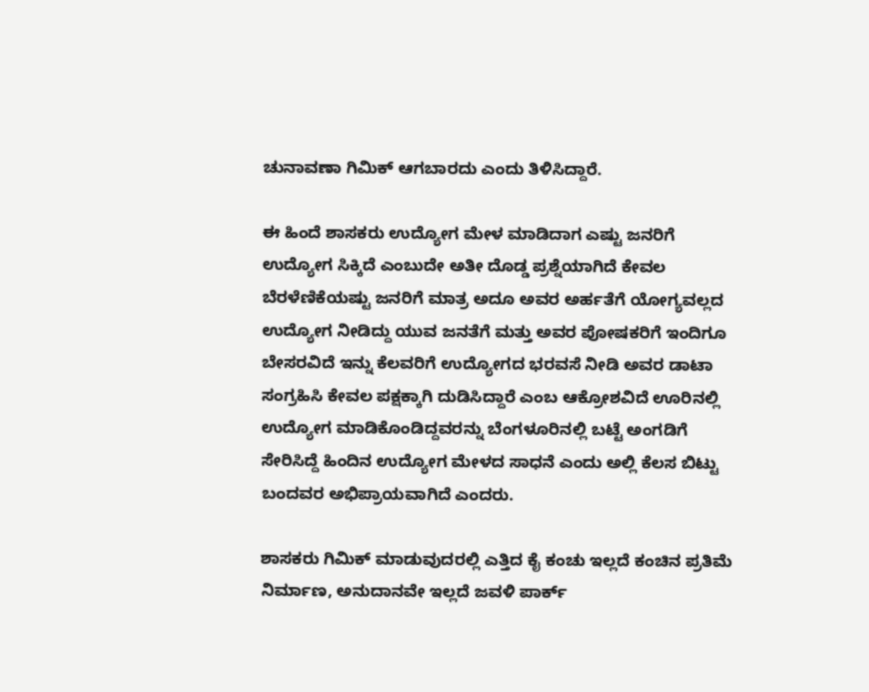ಚುನಾವಣಾ ಗಿಮಿಕ್ ಆಗಬಾರದು ಎಂದು ತಿಳಿಸಿದ್ದಾರೆ.

ಈ ಹಿಂದೆ ಶಾಸಕರು ಉದ್ಯೋಗ ಮೇಳ ಮಾಡಿದಾಗ ಎಷ್ಟು ಜನರಿಗೆ ಉದ್ಯೋಗ ಸಿಕ್ಕಿದೆ ಎಂಬುದೇ ಅತೀ ದೊಡ್ಡ ಪ್ರಶ್ನೆಯಾಗಿದೆ ಕೇವಲ ಬೆರಳೆಣಿಕೆಯಷ್ಟು ಜನರಿಗೆ ಮಾತ್ರ ಅದೂ ಅವರ ಅರ್ಹತೆಗೆ ಯೋಗ್ಯವಲ್ಲದ ಉದ್ಯೋಗ ನೀಡಿದ್ದು ಯುವ ಜನತೆಗೆ ಮತ್ತು ಅವರ ಪೋಷಕರಿಗೆ ಇಂದಿಗೂ ಬೇಸರವಿದೆ ಇನ್ನು ಕೆಲವರಿಗೆ ಉದ್ಯೋಗದ ಭರವಸೆ ನೀಡಿ ಅವರ ಡಾಟಾ ಸಂಗ್ರಹಿಸಿ ಕೇವಲ ಪಕ್ಷಕ್ಕಾಗಿ ದುಡಿಸಿದ್ದಾರೆ ಎಂಬ ಆಕ್ರೋಶವಿದೆ ಊರಿನಲ್ಲಿ ಉದ್ಯೋಗ ಮಾಡಿಕೊಂಡಿದ್ದವರನ್ನು ಬೆಂಗಳೂರಿನಲ್ಲಿ ಬಟ್ಟೆ ಅಂಗಡಿಗೆ ಸೇರಿಸಿದ್ದೆ ಹಿಂದಿನ ಉದ್ಯೋಗ ಮೇಳದ ಸಾಧನೆ ಎಂದು ಅಲ್ಲಿ ಕೆಲಸ ಬಿಟ್ಟು ಬಂದವರ ಅಭಿಪ್ರಾಯವಾಗಿದೆ ಎಂದರು.

ಶಾಸಕರು ಗಿಮಿಕ್ ಮಾಡುವುದರಲ್ಲಿ ಎತ್ತಿದ ಕೈ ಕಂಚು ಇಲ್ಲದೆ ಕಂಚಿನ ಪ್ರತಿಮೆ ನಿರ್ಮಾಣ, ಅನುದಾನವೇ ಇಲ್ಲದೆ ಜವಳಿ ಪಾರ್ಕ್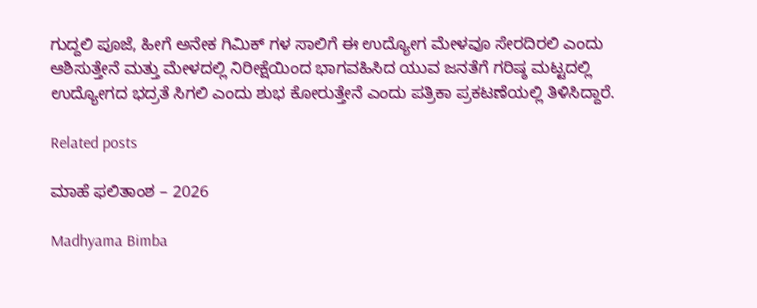ಗುದ್ದಲಿ ಪೂಜೆ, ಹೀಗೆ ಅನೇಕ ಗಿಮಿಕ್ ಗಳ ಸಾಲಿಗೆ ಈ ಉದ್ಯೋಗ ಮೇಳವೂ ಸೇರದಿರಲಿ ಎಂದು ಆಶಿಸುತ್ತೇನೆ ಮತ್ತು ಮೇಳದಲ್ಲಿ ನಿರೀಕ್ಷೆಯಿಂದ ಭಾಗವಹಿಸಿದ ಯುವ ಜನತೆಗೆ ಗರಿಷ್ಠ ಮಟ್ಟದಲ್ಲಿ ಉದ್ಯೋಗದ ಭದ್ರತೆ ಸಿಗಲಿ ಎಂದು ಶುಭ ಕೋರುತ್ತೇನೆ ಎಂದು ಪತ್ರಿಕಾ ಪ್ರಕಟಣೆಯಲ್ಲಿ ತಿಳಿಸಿದ್ದಾರೆ.

Related posts

ಮಾಹೆ ಫಲಿತಾಂಶ – 2026

Madhyama Bimba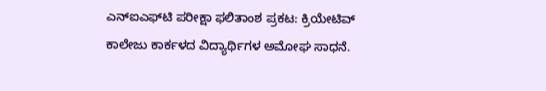ಎನ್‌ಐಎಫ್‌ಟಿ ಪರೀಕ್ಷಾ ಫಲಿತಾಂಶ ಪ್ರಕಟ: ಕ್ರಿಯೇಟಿವ್ ಕಾಲೇಜು ಕಾರ್ಕಳದ ವಿದ್ಯಾರ್ಥಿಗಳ ಅಮೋಘ ಸಾಧನೆ.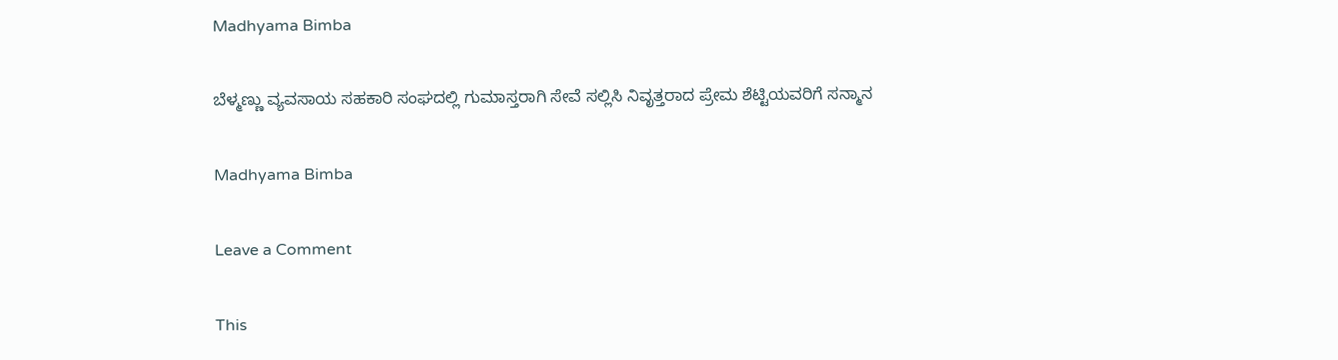Madhyama Bimba

ಬೆಳ್ಮಣ್ಣು ವ್ಯವಸಾಯ ಸಹಕಾರಿ ಸಂಘದಲ್ಲಿ ಗುಮಾಸ್ತರಾಗಿ ಸೇವೆ ಸಲ್ಲಿಸಿ ನಿವೃತ್ತರಾದ ಪ್ರೇಮ ಶೆಟ್ಟಿಯವರಿಗೆ ಸನ್ಮಾನ

Madhyama Bimba

Leave a Comment

This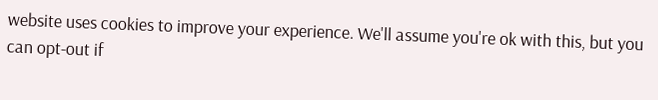website uses cookies to improve your experience. We'll assume you're ok with this, but you can opt-out if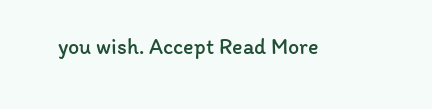you wish. Accept Read More